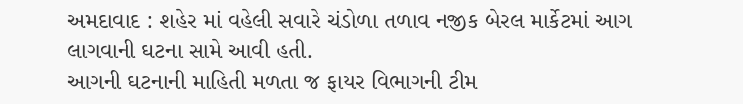અમદાવાદ : શહેર માં વહેલી સવારે ચંડોળા તળાવ નજીક બેરલ માર્કેટમાં આગ લાગવાની ઘટના સામે આવી હતી.
આગની ઘટનાની માહિતી મળતા જ ફાયર વિભાગની ટીમ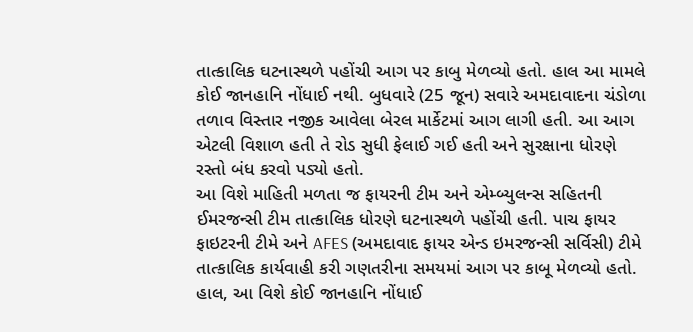તાત્કાલિક ઘટનાસ્થળે પહોંચી આગ પર કાબુ મેળવ્યો હતો. હાલ આ મામલે કોઈ જાનહાનિ નોંધાઈ નથી. બુધવારે (25 જૂન) સવારે અમદાવાદના ચંડોળા તળાવ વિસ્તાર નજીક આવેલા બેરલ માર્કેટમાં આગ લાગી હતી. આ આગ એટલી વિશાળ હતી તે રોડ સુધી ફેલાઈ ગઈ હતી અને સુરક્ષાના ધોરણે રસ્તો બંધ કરવો પડ્યો હતો.
આ વિશે માહિતી મળતા જ ફાયરની ટીમ અને એમ્બ્યુલન્સ સહિતની ઈમરજન્સી ટીમ તાત્કાલિક ધોરણે ઘટનાસ્થળે પહોંચી હતી. પાચ ફાયર ફાઇટરની ટીમે અને AFES (અમદાવાદ ફાયર એન્ડ ઇમરજન્સી સર્વિસી) ટીમે તાત્કાલિક કાર્યવાહી કરી ગણતરીના સમયમાં આગ પર કાબૂ મેળવ્યો હતો. હાલ, આ વિશે કોઈ જાનહાનિ નોંધાઈ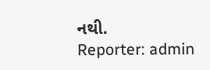નથી.
Reporter: admin